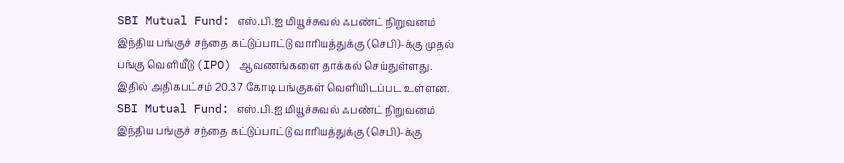SBI Mutual Fund: எஸ்.பி.ஐ மியூச்சுவல் ஃபண்ட் நிறுவனம் இந்திய பங்குச் சந்தை கட்டுப்பாட்டு வாரியத்துக்கு (செபி)-க்கு முதல் பங்கு வெளியீடு (IPO) ஆவணங்களை தாக்கல் செய்துள்ளது. இதில் அதிகபட்சம் 20.37 கோடி பங்குகள் வெளியிடப்பட உள்ளன.
SBI Mutual Fund: எஸ்.பி.ஐ மியூச்சுவல் ஃபண்ட் நிறுவனம் இந்திய பங்குச் சந்தை கட்டுப்பாட்டு வாரியத்துக்கு (செபி)-க்கு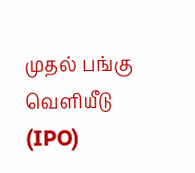முதல் பங்கு வெளியீடு (IPO)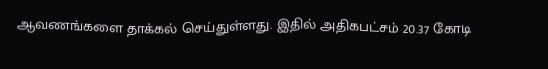ஆவணங்களை தாக்கல் செய்துள்ளது. இதில் அதிகபட்சம் 20.37 கோடி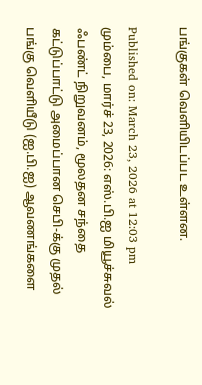பங்குகள் வெளியிடப்பட உள்ளன.

Published on: March 23, 2026 at 12:03 pm
மும்பை, மார்ச் 23, 2026: எஸ்.பி.ஐ மியூச்சுவல் ஃபண்ட் நிறுவனம், மூலதன சந்தை கட்டுப்பாட்டு அமைப்பான செபி-க்கு முதல் பங்கு வெளியீடு (ஐ.பி.ஐ) ஆவணங்களை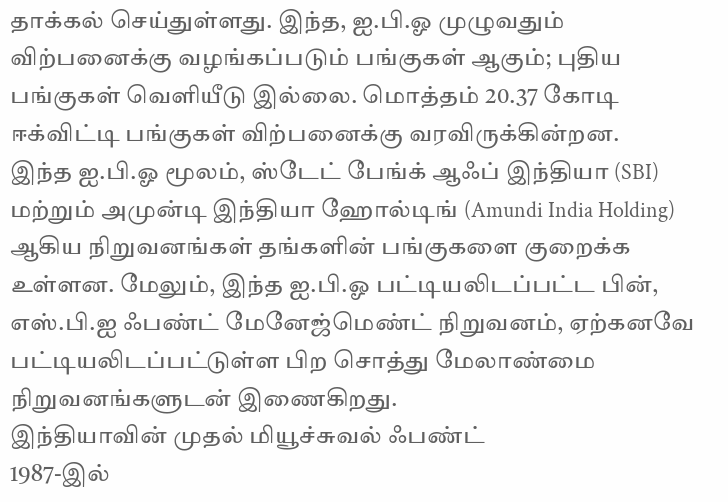தாக்கல் செய்துள்ளது. இந்த, ஐ.பி.ஓ முழுவதும் விற்பனைக்கு வழங்கப்படும் பங்குகள் ஆகும்; புதிய பங்குகள் வெளியீடு இல்லை. மொத்தம் 20.37 கோடி ஈக்விட்டி பங்குகள் விற்பனைக்கு வரவிருக்கின்றன.
இந்த ஐ.பி.ஓ மூலம், ஸ்டேட் பேங்க் ஆஃப் இந்தியா (SBI) மற்றும் அமுன்டி இந்தியா ஹோல்டிங் (Amundi India Holding) ஆகிய நிறுவனங்கள் தங்களின் பங்குகளை குறைக்க உள்ளன. மேலும், இந்த ஐ.பி.ஓ பட்டியலிடப்பட்ட பின், எஸ்.பி.ஐ ஃபண்ட் மேனேஜ்மெண்ட் நிறுவனம், ஏற்கனவே பட்டியலிடப்பட்டுள்ள பிற சொத்து மேலாண்மை நிறுவனங்களுடன் இணைகிறது.
இந்தியாவின் முதல் மியூச்சுவல் ஃபண்ட்
1987-இல்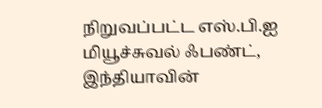நிறுவப்பட்ட எஸ்.பி.ஐ மியூச்சுவல் ஃபண்ட், இந்தியாவின்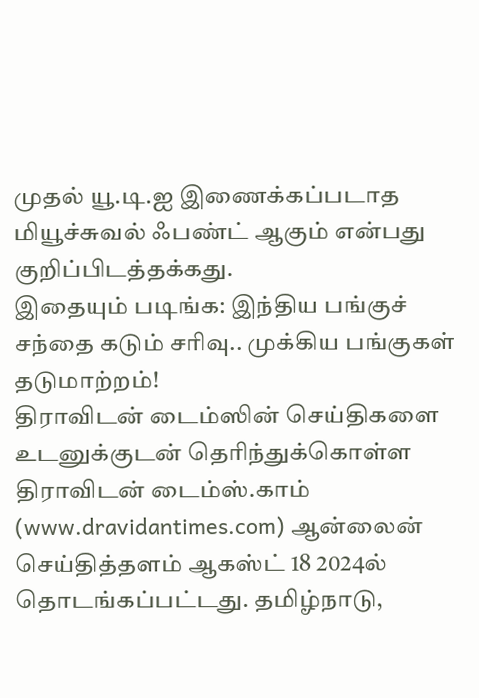முதல் யூ.டி.ஐ இணைக்கப்படாத மியூச்சுவல் ஃபண்ட் ஆகும் என்பது குறிப்பிடத்தக்கது.
இதையும் படிங்க: இந்திய பங்குச் சந்தை கடும் சரிவு.. முக்கிய பங்குகள் தடுமாற்றம்!
திராவிடன் டைம்ஸின் செய்திகளை உடனுக்குடன் தெரிந்துக்கொள்ள
திராவிடன் டைம்ஸ்.காம் (www.dravidantimes.com) ஆன்லைன் செய்தித்தளம் ஆகஸ்ட் 18 2024ல் தொடங்கப்பட்டது. தமிழ்நாடு,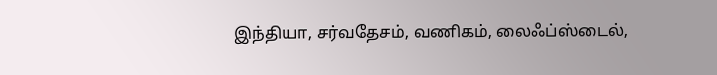இந்தியா, சர்வதேசம், வணிகம், லைஃப்ஸ்டைல்,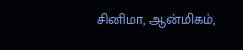சினிமா, ஆன்மிகம்,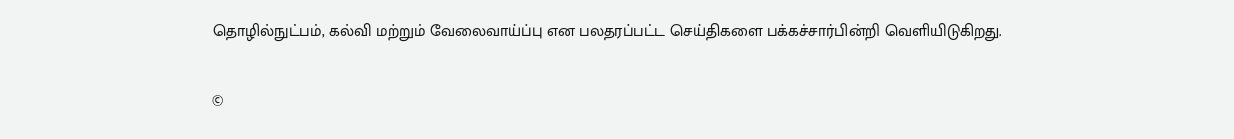தொழில்நுட்பம், கல்வி மற்றும் வேலைவாய்ப்பு என பலதரப்பட்ட செய்திகளை பக்கச்சார்பின்றி வெளியிடுகிறது.

©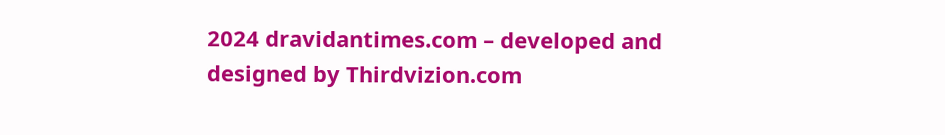2024 dravidantimes.com – developed and designed by Thirdvizion.com